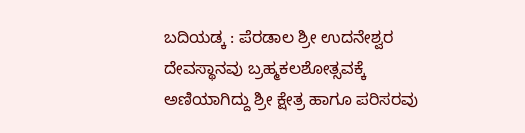ಬದಿಯಡ್ಕ : ಪೆರಡಾಲ ಶ್ರೀ ಉದನೇಶ್ವರ ದೇವಸ್ಥಾನವು ಬ್ರಹ್ಮಕಲಶೋತ್ಸವಕ್ಕೆ ಅಣಿಯಾಗಿದ್ದು ಶ್ರೀ ಕ್ಷೇತ್ರ ಹಾಗೂ ಪರಿಸರವು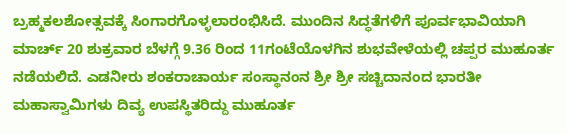ಬ್ರಹ್ಮಕಲಶೋತ್ಸವಕ್ಕೆ ಸಿಂಗಾರಗೊಳ್ಳಲಾರಂಭಿಸಿದೆ. ಮುಂದಿನ ಸಿದ್ಧತೆಗಳಿಗೆ ಪೂರ್ವಭಾವಿಯಾಗಿ ಮಾರ್ಚ್ 20 ಶುಕ್ರವಾರ ಬೆಳಗ್ಗೆ 9.36 ರಿಂದ 11ಗಂಟೆಯೊಳಗಿನ ಶುಭವೇಳೆಯಲ್ಲಿ ಚಪ್ಪರ ಮುಹೂರ್ತ ನಡೆಯಲಿದೆ. ಎಡನೀರು ಶಂಕರಾಚಾರ್ಯ ಸಂಸ್ಥಾನಂನ ಶ್ರೀ ಶ್ರೀ ಸಚ್ಚಿದಾನಂದ ಭಾರತೀ ಮಹಾಸ್ವಾಮಿಗಳು ದಿವ್ಯ ಉಪಸ್ಥಿತರಿದ್ದು ಮುಹೂರ್ತ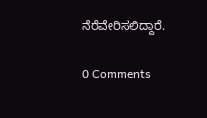ನೆರೆವೇರಿಸಲಿದ್ದಾರೆ.

0 Comments